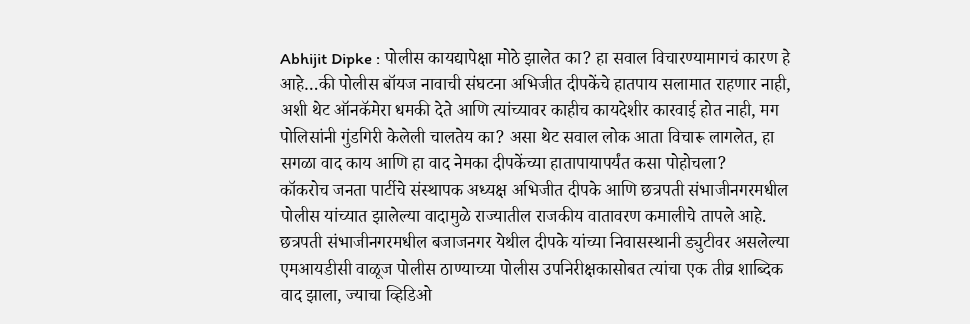Abhijit Dipke : पोलीस कायद्यापेक्षा मोठे झालेत का? हा सवाल विचारण्यामागचं कारण हे आहे…की पोलीस बॉयज नावाची संघटना अभिजीत दीपकेंचे हातपाय सलामात राहणार नाही, अशी थेट ऑनकॅमेरा धमकी देते आणि त्यांच्यावर काहीच कायदेशीर कारवाई होत नाही, मग पोलिसांनी गुंडगिरी केलेली चालतेय का? असा थेट सवाल लोक आता विचारू लागलेत, हा सगळा वाद काय आणि हा वाद नेमका दीपकेंच्या हातापायापर्यंत कसा पोहोचला?
कॉकरोच जनता पार्टीचे संस्थापक अध्यक्ष अभिजीत दीपके आणि छत्रपती संभाजीनगरमधील पोलीस यांच्यात झालेल्या वादामुळे राज्यातील राजकीय वातावरण कमालीचे तापले आहे. छत्रपती संभाजीनगरमधील बजाजनगर येथील दीपके यांच्या निवासस्थानी ड्युटीवर असलेल्या एमआयडीसी वाळूज पोलीस ठाण्याच्या पोलीस उपनिरीक्षकासोबत त्यांचा एक तीव्र शाब्दिक वाद झाला, ज्याचा व्हिडिओ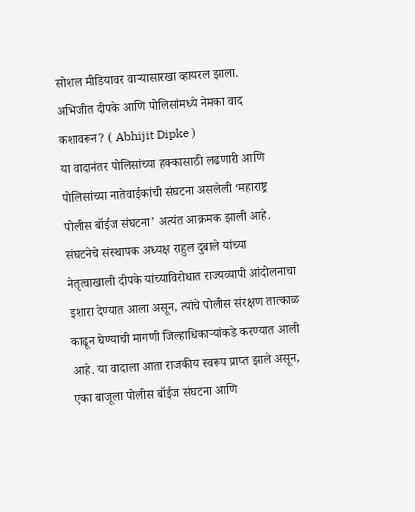सोशल मीडियावर वाऱ्यासारखा व्हायरल झाला.
अभिजीत दीपके आणि पोलिसांमध्ये नेमका वाद कशावरून? ( Abhijit Dipke )
या वादानंतर पोलिसांच्या हक्कासाठी लढणारी आणि पोलिसांच्या नातेवाईकांची संघटना असलेली ‘महाराष्ट्र पोलीस बॉईज संघटना’ अत्यंत आक्रमक झाली आहे. संघटनेचे संस्थापक अध्यक्ष राहुल दुबाले यांच्या नेतृत्वाखाली दीपके यांच्याविरोधात राज्यव्यापी आंदोलनाचा इशारा देण्यात आला असून, त्यांचे पोलीस संरक्षण तात्काळ काढून घेण्याची मागणी जिल्हाधिकाऱ्यांकडे करण्यात आली आहे. या वादाला आता राजकीय स्वरूप प्राप्त झाले असून, एका बाजूला पोलीस बॉईज संघटना आणि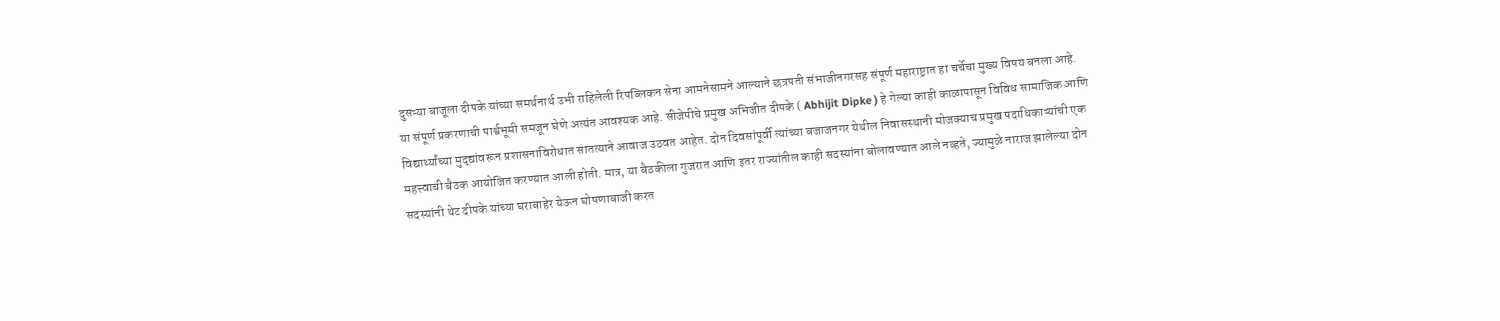दुसऱ्या बाजूला दीपके यांच्या समर्थनार्थ उभी राहिलेली रिपब्लिकन सेना आमनेसामने आल्याने छत्रपती संभाजीनगरसह संपूर्ण महाराष्ट्रात हा चर्चेचा मुख्य विषय बनला आहे.
या संपूर्ण प्रकरणाची पार्श्वभूमी समजून घेणे अत्यंत आवश्यक आहे. सीजेपीचे प्रमुख अभिजीत दीपके ( Abhijit Dipke ) हे गेल्या काही काळापासून विविध सामाजिक आणि विद्यार्थ्यांच्या मुद्द्यांवरून प्रशासनाविरोधात सातत्याने आवाज उठवत आहेत. दोन दिवसांपूर्वी त्यांच्या बजाजनगर येथील निवासस्थानी मोजक्याच प्रमुख पदाधिकाऱ्यांची एक महत्त्वाची बैठक आयोजित करण्यात आली होती. मात्र, या बैठकीला गुजरात आणि इतर राज्यांतील काही सदस्यांना बोलावण्यात आले नव्हते, ज्यामुळे नाराज झालेल्या दोन सदस्यांनी थेट दीपके यांच्या घराबाहेर येऊन घोषणाबाजी करत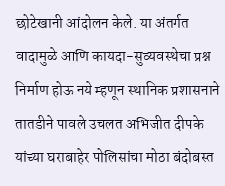छोटेखानी आंदोलन केले. या अंतर्गत वादामुळे आणि कायदा-सुव्यवस्थेचा प्रश्न निर्माण होऊ नये म्हणून स्थानिक प्रशासनाने तातडीने पावले उचलत अभिजीत दीपके यांच्या घराबाहेर पोलिसांचा मोठा बंदोबस्त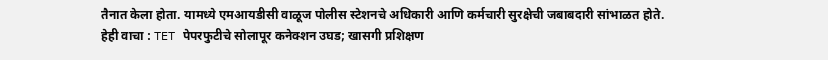तैनात केला होता. यामध्ये एमआयडीसी वाळूज पोलीस स्टेशनचे अधिकारी आणि कर्मचारी सुरक्षेची जबाबदारी सांभाळत होते.
हेही वाचा : TET पेपरफुटीचे सोलापूर कनेक्शन उघड; खासगी प्रशिक्षण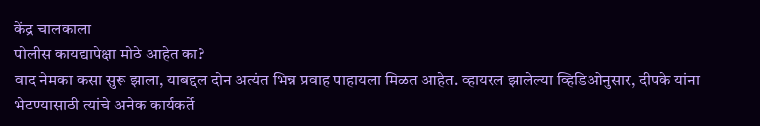केंद्र चालकाला
पोलीस कायद्यापेक्षा मोठे आहेत का?
वाद नेमका कसा सुरू झाला, याबद्दल दोन अत्यंत भिन्न प्रवाह पाहायला मिळत आहेत. व्हायरल झालेल्या व्हिडिओनुसार, दीपके यांना भेटण्यासाठी त्यांचे अनेक कार्यकर्ते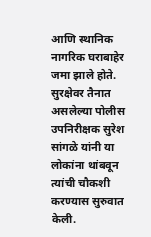आणि स्थानिक नागरिक घराबाहेर जमा झाले होते. सुरक्षेवर तैनात असलेल्या पोलीस उपनिरीक्षक सुरेश सांगळे यांनी या लोकांना थांबवून त्यांची चौकशी करण्यास सुरुवात केली.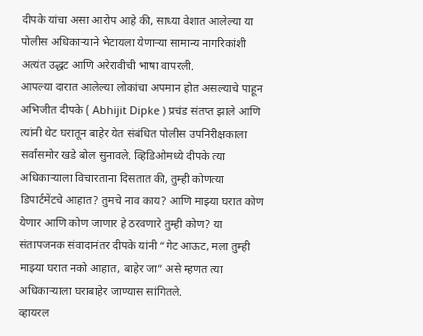दीपके यांचा असा आरोप आहे की, साध्या वेशात आलेल्या या पोलीस अधिकाऱ्याने भेटायला येणाऱ्या सामान्य नागरिकांशी अत्यंत उद्धट आणि अरेरावीची भाषा वापरली.
आपल्या दारात आलेल्या लोकांचा अपमान होत असल्याचे पाहून अभिजीत दीपके ( Abhijit Dipke ) प्रचंड संतप्त झाले आणि त्यांनी थेट घरातून बाहेर येत संबंधित पोलीस उपनिरीक्षकाला सर्वांसमोर खडे बोल सुनावले. व्हिडिओमध्ये दीपके त्या अधिकाऱ्याला विचारताना दिसतात की, तुम्ही कोणत्या डिपार्टमेंटचे आहात? तुमचे नाव काय? आणि माझ्या घरात कोण येणार आणि कोण जाणार हे ठरवणारे तुम्ही कोण? या संतापजनक संवादानंतर दीपके यांनी “गेट आऊट, मला तुम्ही माझ्या घरात नको आहात, बाहेर जा” असे म्हणत त्या अधिकाऱ्याला घराबाहेर जाण्यास सांगितले.
व्हायरल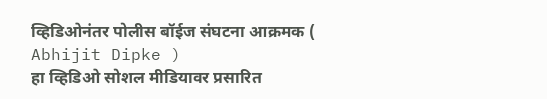व्हिडिओनंतर पोलीस बॉईज संघटना आक्रमक ( Abhijit Dipke )
हा व्हिडिओ सोशल मीडियावर प्रसारित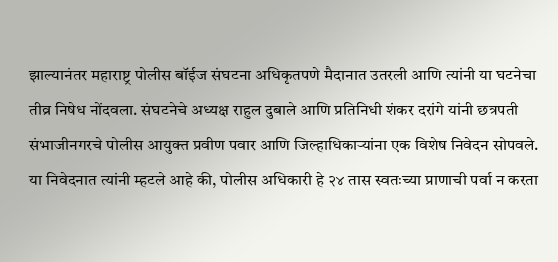झाल्यानंतर महाराष्ट्र पोलीस बॉईज संघटना अधिकृतपणे मैदानात उतरली आणि त्यांनी या घटनेचा तीव्र निषेध नोंदवला. संघटनेचे अध्यक्ष राहुल दुबाले आणि प्रतिनिधी शंकर दरांगे यांनी छत्रपती संभाजीनगरचे पोलीस आयुक्त प्रवीण पवार आणि जिल्हाधिकाऱ्यांना एक विशेष निवेदन सोपवले. या निवेदनात त्यांनी म्हटले आहे की, पोलीस अधिकारी हे २४ तास स्वतःच्या प्राणाची पर्वा न करता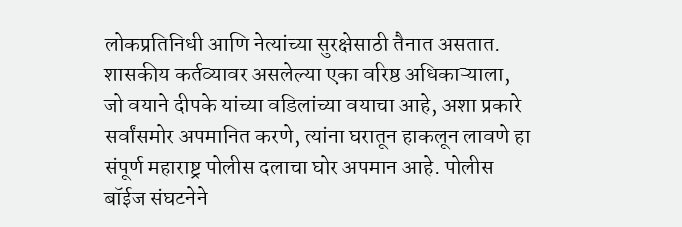लोकप्रतिनिधी आणि नेत्यांच्या सुरक्षेसाठी तैनात असतात. शासकीय कर्तव्यावर असलेल्या एका वरिष्ठ अधिकाऱ्याला, जो वयाने दीपके यांच्या वडिलांच्या वयाचा आहे, अशा प्रकारे सर्वांसमोर अपमानित करणे, त्यांना घरातून हाकलून लावणे हा संपूर्ण महाराष्ट्र पोलीस दलाचा घोर अपमान आहे. पोलीस बॉईज संघटनेने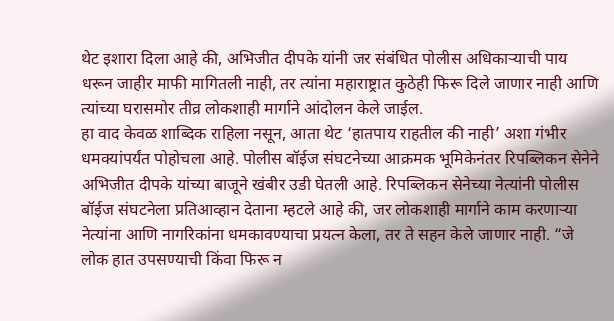थेट इशारा दिला आहे की, अभिजीत दीपके यांनी जर संबंधित पोलीस अधिकाऱ्याची पाय धरून जाहीर माफी मागितली नाही, तर त्यांना महाराष्ट्रात कुठेही फिरू दिले जाणार नाही आणि त्यांच्या घरासमोर तीव्र लोकशाही मार्गाने आंदोलन केले जाईल.
हा वाद केवळ शाब्दिक राहिला नसून, आता थेट ‘हातपाय राहतील की नाही’ अशा गंभीर धमक्यांपर्यंत पोहोचला आहे. पोलीस बॉईज संघटनेच्या आक्रमक भूमिकेनंतर रिपब्लिकन सेनेने अभिजीत दीपके यांच्या बाजूने खंबीर उडी घेतली आहे. रिपब्लिकन सेनेच्या नेत्यांनी पोलीस बॉईज संघटनेला प्रतिआव्हान देताना म्हटले आहे की, जर लोकशाही मार्गाने काम करणाऱ्या नेत्यांना आणि नागरिकांना धमकावण्याचा प्रयत्न केला, तर ते सहन केले जाणार नाही. “जे लोक हात उपसण्याची किंवा फिरू न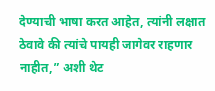देण्याची भाषा करत आहेत, त्यांनी लक्षात ठेवावे की त्यांचे पायही जागेवर राहणार नाहीत,” अशी थेट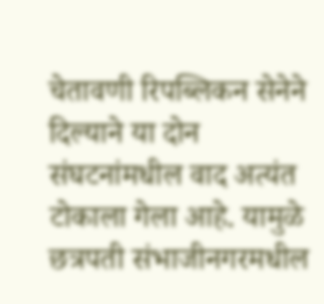चेतावणी रिपब्लिकन सेनेने दिल्याने या दोन संघटनांमधील वाद अत्यंत टोकाला गेला आहे. यामुळे छत्रपती संभाजीनगरमधील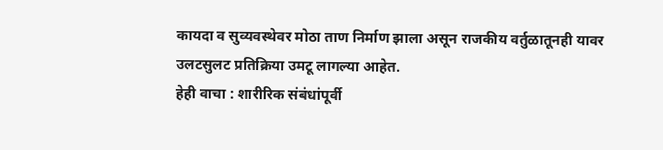कायदा व सुव्यवस्थेवर मोठा ताण निर्माण झाला असून राजकीय वर्तुळातूनही यावर उलटसुलट प्रतिक्रिया उमटू लागल्या आहेत.
हेही वाचा : शारीरिक संबंधांपूर्वी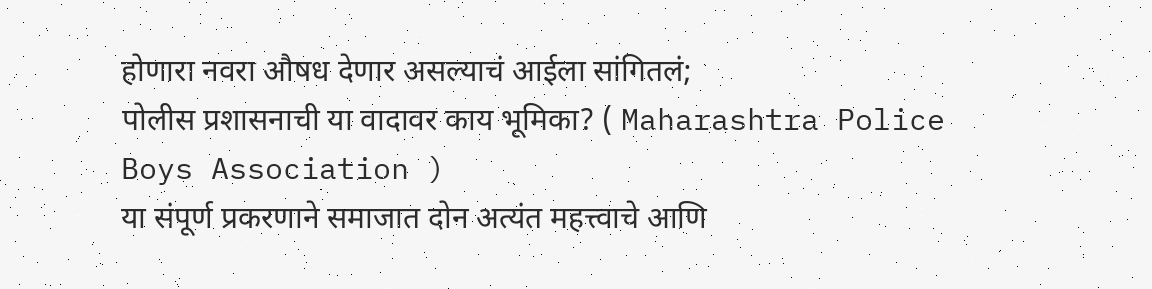होणारा नवरा औषध देणार असल्याचं आईला सांगितलं;
पोलीस प्रशासनाची या वादावर काय भूमिका? ( Maharashtra Police Boys Association )
या संपूर्ण प्रकरणाने समाजात दोन अत्यंत महत्त्वाचे आणि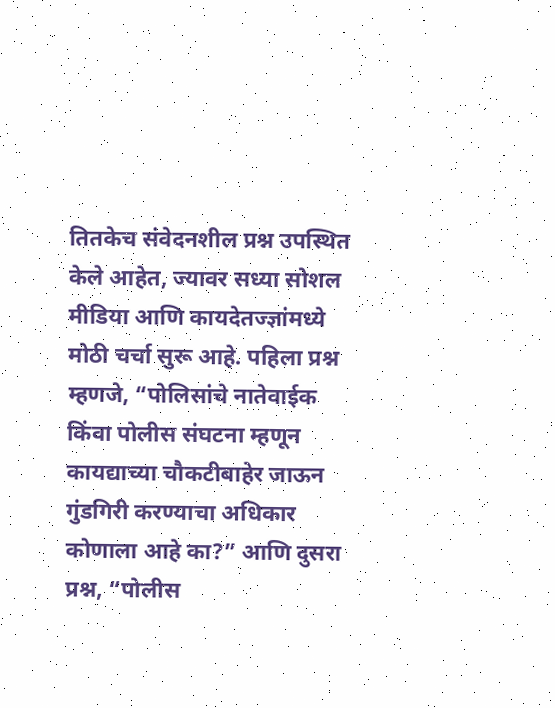तितकेच संवेदनशील प्रश्न उपस्थित केले आहेत, ज्यावर सध्या सोशल मीडिया आणि कायदेतज्ज्ञांमध्ये मोठी चर्चा सुरू आहे. पहिला प्रश्न म्हणजे, “पोलिसांचे नातेवाईक किंवा पोलीस संघटना म्हणून कायद्याच्या चौकटीबाहेर जाऊन गुंडगिरी करण्याचा अधिकार कोणाला आहे का?” आणि दुसरा प्रश्न, “पोलीस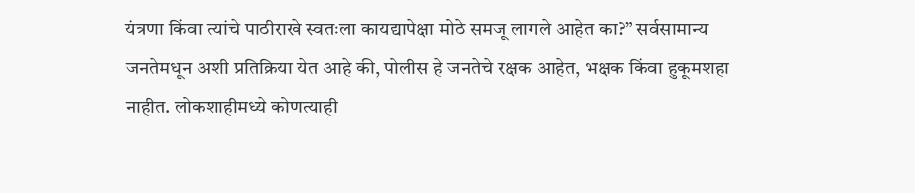यंत्रणा किंवा त्यांचे पाठीराखे स्वतःला कायद्यापेक्षा मोठे समजू लागले आहेत का?” सर्वसामान्य जनतेमधून अशी प्रतिक्रिया येत आहे की, पोलीस हे जनतेचे रक्षक आहेत, भक्षक किंवा हुकूमशहा नाहीत. लोकशाहीमध्ये कोणत्याही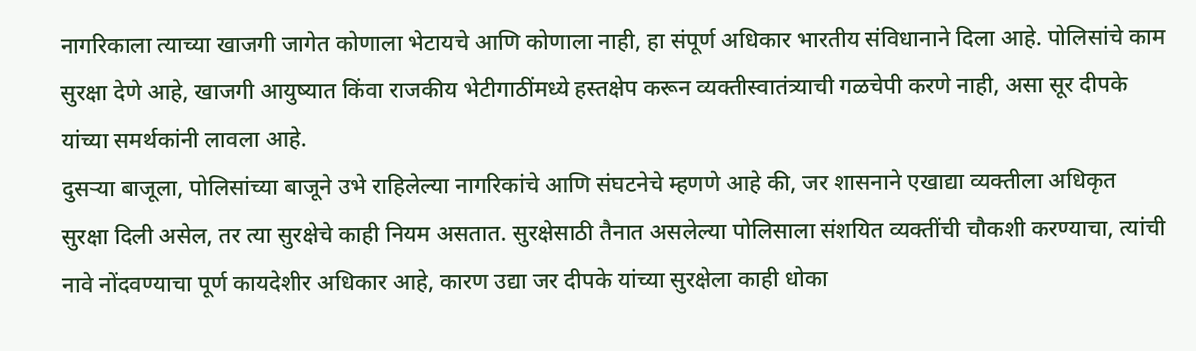नागरिकाला त्याच्या खाजगी जागेत कोणाला भेटायचे आणि कोणाला नाही, हा संपूर्ण अधिकार भारतीय संविधानाने दिला आहे. पोलिसांचे काम सुरक्षा देणे आहे, खाजगी आयुष्यात किंवा राजकीय भेटीगाठींमध्ये हस्तक्षेप करून व्यक्तीस्वातंत्र्याची गळचेपी करणे नाही, असा सूर दीपके यांच्या समर्थकांनी लावला आहे.
दुसऱ्या बाजूला, पोलिसांच्या बाजूने उभे राहिलेल्या नागरिकांचे आणि संघटनेचे म्हणणे आहे की, जर शासनाने एखाद्या व्यक्तीला अधिकृत सुरक्षा दिली असेल, तर त्या सुरक्षेचे काही नियम असतात. सुरक्षेसाठी तैनात असलेल्या पोलिसाला संशयित व्यक्तींची चौकशी करण्याचा, त्यांची नावे नोंदवण्याचा पूर्ण कायदेशीर अधिकार आहे, कारण उद्या जर दीपके यांच्या सुरक्षेला काही धोका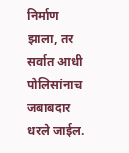निर्माण झाला, तर सर्वात आधी पोलिसांनाच जबाबदार धरले जाईल.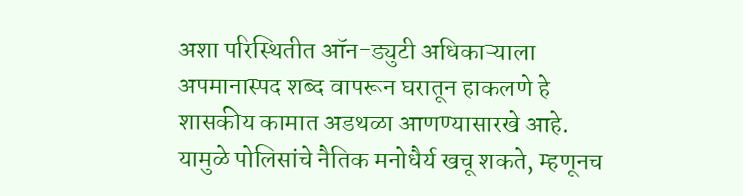अशा परिस्थितीत ऑन-ड्युटी अधिकाऱ्याला अपमानास्पद शब्द वापरून घरातून हाकलणे हे शासकीय कामात अडथळा आणण्यासारखे आहे. यामुळे पोलिसांचे नैतिक मनोधैर्य खचू शकते, म्हणूनच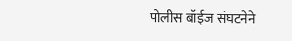पोलीस बॉईज संघटनेने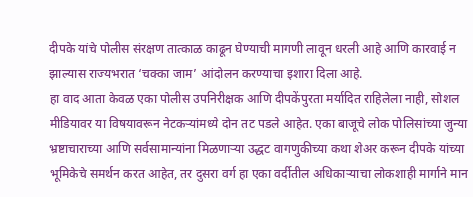दीपके यांचे पोलीस संरक्षण तात्काळ काढून घेण्याची मागणी लावून धरली आहे आणि कारवाई न झाल्यास राज्यभरात ‘चक्का जाम’ आंदोलन करण्याचा इशारा दिला आहे.
हा वाद आता केवळ एका पोलीस उपनिरीक्षक आणि दीपकेंपुरता मर्यादित राहिलेला नाही, सोशल मीडियावर या विषयावरून नेटकऱ्यांमध्ये दोन तट पडले आहेत. एका बाजूचे लोक पोलिसांच्या जुन्या भ्रष्टाचाराच्या आणि सर्वसामान्यांना मिळणाऱ्या उद्धट वागणुकीच्या कथा शेअर करून दीपके यांच्या भूमिकेचे समर्थन करत आहेत, तर दुसरा वर्ग हा एका वर्दीतील अधिकाऱ्याचा लोकशाही मार्गाने मान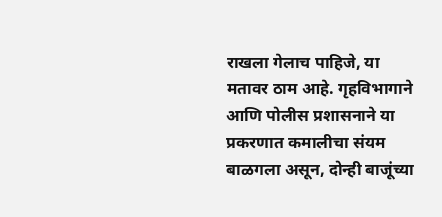राखला गेलाच पाहिजे, या मतावर ठाम आहे. गृहविभागाने आणि पोलीस प्रशासनाने या प्रकरणात कमालीचा संयम बाळगला असून, दोन्ही बाजूंच्या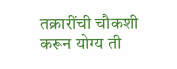तक्रारींची चौकशी करून योग्य ती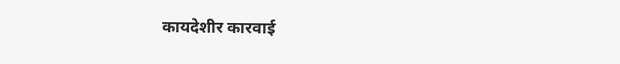कायदेशीर कारवाई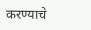करण्याचे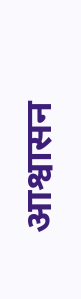आश्वासन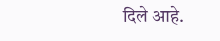दिले आहे.